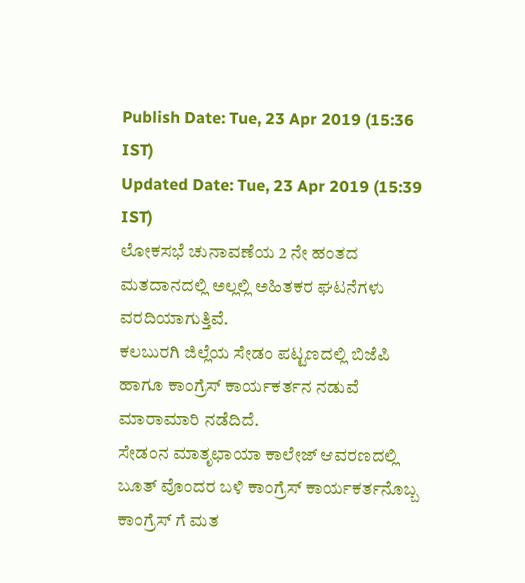Publish Date: Tue, 23 Apr 2019 (15:36 IST)
Updated Date: Tue, 23 Apr 2019 (15:39 IST)
ಲೋಕಸಭೆ ಚುನಾವಣೆಯ 2 ನೇ ಹಂತದ ಮತದಾನದಲ್ಲಿ ಅಲ್ಲಲ್ಲಿ ಅಹಿತಕರ ಘಟನೆಗಳು ವರದಿಯಾಗುತ್ತಿವೆ.
ಕಲಬುರಗಿ ಜಿಲ್ಲೆಯ ಸೇಡಂ ಪಟ್ಟಣದಲ್ಲಿ ಬಿಜೆಪಿ ಹಾಗೂ ಕಾಂಗ್ರೆಸ್ ಕಾರ್ಯಕರ್ತನ ನಡುವೆ ಮಾರಾಮಾರಿ ನಡೆದಿದೆ.
ಸೇಡಂನ ಮಾತೃಛಾಯಾ ಕಾಲೇಜ್ ಆವರಣದಲ್ಲಿ ಬೂತ್ ವೊಂದರ ಬಳಿ ಕಾಂಗ್ರೆಸ್ ಕಾರ್ಯಕರ್ತನೊಬ್ಬ ಕಾಂಗ್ರೆಸ್ ಗೆ ಮತ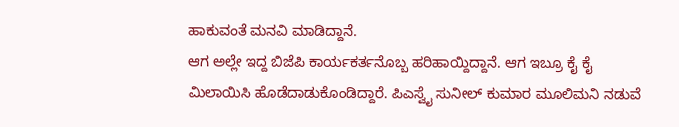ಹಾಕುವಂತೆ ಮನವಿ ಮಾಡಿದ್ದಾನೆ.
ಆಗ ಅಲ್ಲೇ ಇದ್ದ ಬಿಜೆಪಿ ಕಾರ್ಯಕರ್ತನೊಬ್ಬ ಹರಿಹಾಯ್ದಿದ್ದಾನೆ. ಆಗ ಇಬ್ರೂ ಕೈ ಕೈ ಮಿಲಾಯಿಸಿ ಹೊಡೆದಾಡುಕೊಂಡಿದ್ದಾರೆ. ಪಿಎಸ್ವೈ ಸುನೀಲ್ ಕುಮಾರ ಮೂಲಿಮನಿ ನಡುವೆ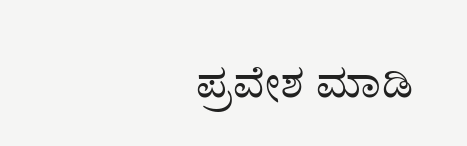ಪ್ರವೇಶ ಮಾಡಿ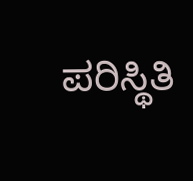ಪರಿಸ್ಥಿತಿ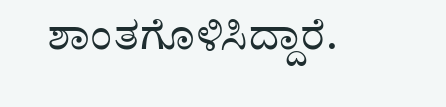ಶಾಂತಗೊಳಿಸಿದ್ದಾರೆ.